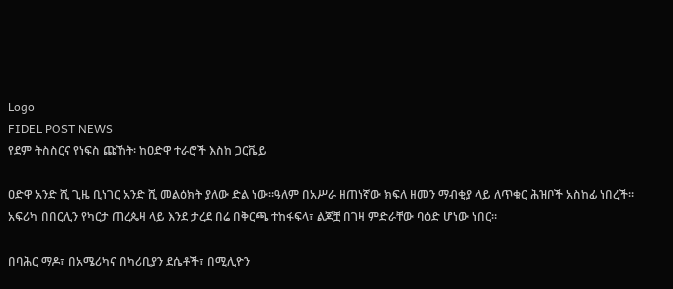Logo
FIDEL POST NEWS
የደም ትስስርና የነፍስ ጩኸት፡ ከዐድዋ ተራሮች እስከ ጋርቬይ

ዐድዋ አንድ ሺ ጊዜ ቢነገር አንድ ሺ መልዕክት ያለው ድል ነው።ዓለም በአሥራ ዘጠነኛው ክፍለ ዘመን ማብቂያ ላይ ለጥቁር ሕዝቦች አስከፊ ነበረች። አፍሪካ በበርሊን የካርታ ጠረጴዛ ላይ እንደ ታረደ በሬ በቅርጫ ተከፋፍላ፣ ልጆቿ በገዛ ምድራቸው ባዕድ ሆነው ነበር።

በባሕር ማዶ፣ በአሜሪካና በካሪቢያን ደሴቶች፣ በሚሊዮን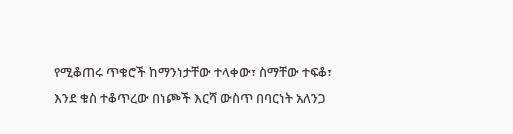የሚቆጠሩ ጥቁሮች ከማንነታቸው ተላቀው፣ ስማቸው ተፍቆ፣ እንደ ቁስ ተቆጥረው በነጮች እርሻ ውስጥ በባርነት አለንጋ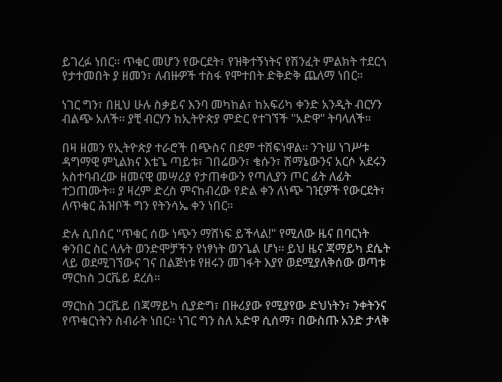ይገረፉ ነበር። ጥቁር መሆን የውርደት፣ የዝቅተኝነትና የሽንፈት ምልክት ተደርጎ የታተመበት ያ ዘመን፣ ለብዙዎች ተስፋ የሞተበት ድቅድቅ ጨለማ ነበር።

ነገር ግን፣ በዚህ ሁሉ ስቃይና እንባ መካከል፣ ከአፍሪካ ቀንድ አንዲት ብርሃን ብልጭ አለች። ያቺ ብርሃን ከኢትዮጵያ ምድር የተገኘች "አድዋ" ትባላለች።

በዛ ዘመን የኢትዮጵያ ተራሮች በጭስና በደም ተሸፍነዋል። ንጉሠ ነገሥቱ ዳግማዊ ምኒልክና እቴጌ ጣይቱ፣ ገበሬውን፣ ቄሱን፣ ሸማኔውንና አርሶ አደሩን አስተባብረው ዘመናዊ መሣሪያ የታጠቀውን የጣሊያን ጦር ፊት ለፊት ተጋጠሙት። ያ ዛረም ድረስ ምናከብረው የድል ቀን ለነጭ ገዢዎች የውርደት፣ ለጥቁር ሕዝቦች ግን የትንሳኤ ቀን ነበር።

ድሉ ሲበሰር "ጥቁር ሰው ነጭን ማሸነፍ ይችላል!" የሚለው ዜና በባርነት ቀንበር ስር ላሉት ወንድሞቻችን የነፃነት ወንጌል ሆነ። ይህ ዜና ጃማይካ ደሴት ላይ ወደሚገኘውና ገና በልጅነቱ የዘሩን መገፋት እያየ ወደሚያለቅሰው ወጣቱ ማርከስ ጋርቬይ ደረሰ።

ማርከስ ጋርቬይ በጃማይካ ሲያድግ፣ በዙሪያው የሚያየው ድህነትን፣ ንቀትንና የጥቁርነትን ስብራት ነበር። ነገር ግን ስለ አድዋ ሲሰማ፣ በውስጡ አንድ ታላቅ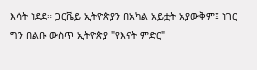እሳት ነደደ። ጋርቬይ ኢትዮጵያን በአካል አይቷት አያውቅም፤ ነገር ግን በልቡ ውስጥ ኢትዮጵያ "የእናት ምድር"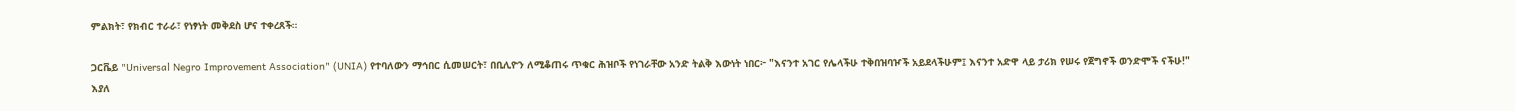ምልክት፣ የክብር ተራራ፣ የነፃነት መቅደስ ሆና ተቀረጸች።

ጋርቬይ "Universal Negro Improvement Association" (UNIA) የተባለውን ማኅበር ሲመሠርት፣ በቢሊዮን ለሚቆጠሩ ጥቁር ሕዝቦች የነገራቸው አንድ ትልቅ እውነት ነበር፦ "እናንተ አገር የሌላችሁ ተቅበዝባዦች አይደላችሁም፤ እናንተ አድዋ ላይ ታሪክ የሠሩ የጀግኖች ወንድሞች ናችሁ!" እያለ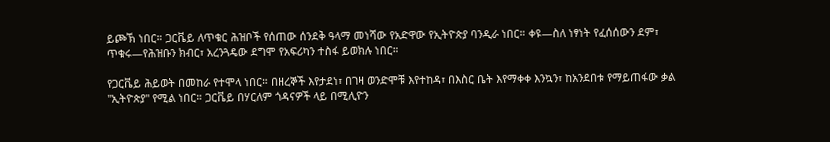ይጮኽ ነበር። ጋርቬይ ለጥቁር ሕዝቦች የሰጠው ሰንደቅ ዓላማ መነሻው የአድዋው የኢትዮጵያ ባንዲራ ነበር። ቀዩ—ስለ ነፃነት የፈሰሰውን ደም፣ ጥቁሩ—የሕዝቡን ክብር፣ አረንጓዴው ደግሞ የአፍሪካን ተስፋ ይወክሉ ነበር።

የጋርቬይ ሕይወት በመከራ የተሞላ ነበር። በዘረኞች እየታደነ፣ በገዛ ወንድሞቹ እየተከዳ፣ በእስር ቤት እየማቀቀ እንኳን፣ ከአንደበቱ የማይጠፋው ቃል "ኢትዮጵያ" የሚል ነበር። ጋርቬይ በሃርለም ጎዳናዎች ላይ በሚሊዮን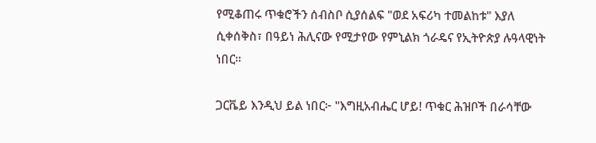የሚቆጠሩ ጥቁሮችን ሰብስቦ ሲያሰልፍ "ወደ አፍሪካ ተመልከቱ" እያለ ሲቀሰቅስ፣ በዓይነ ሕሊናው የሚታየው የምኒልክ ጎራዴና የኢትዮጵያ ሉዓላዊነት ነበር።

ጋርቬይ እንዲህ ይል ነበር፦ "እግዚአብሔር ሆይ! ጥቁር ሕዝቦች በራሳቸው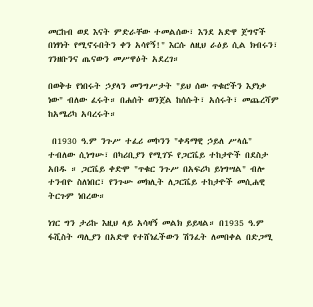መርከብ ወደ እናት ምድራቸው ተመልሰው፣ እንደ አድዋ ጀግኖች በነፃነት የሚኖሩበትን ቀን አሳየኝ!" እርሱ ለዚህ ራዕይ ሲል ክብሩን፣ ገንዘቡንና ጤናውን መሥዋዕት አደረገ።

በወቅቱ የነበሩት ኃያላን መንግሥታት "ይህ ሰው ጥቁሮችን እያነቃ ነው" ብለው ፈሩት። በሐሰት ወንጀል ከሰሱት፣ አሰሩት፣ መጨረሻም ከአሜሪካ አባረሩት።

 በ1930 ዓ.ም ንጉሥ ተፈሪ መኮንን "ቀዳማዊ ኃይለ ሥላሴ" ተብለው ሲነግሡ፣ በካሪቢያን የሚገኙ የጋርቬይ ተከታዮች በደስታ አበዱ ። ጋርቬይ ቀድሞ "ጥቁር ንጉሥ በአፍሪካ ይነግሣል" ብሎ ተንብዮ ስለነበር፣ የንጉሡ መክሊት ለጋርቬይ ተከታዮች መሲሐዊ ትርጉም ነበረው።

ነገር ግን ታሪኩ እዚህ ላይ አሳዛኝ መልክ ይይዛል። በ1935 ዓ.ም ፋሺስት ጣሊያን በአድዋ የተሸነፈችውን ሽንፈት ለመበቀል በድጋሚ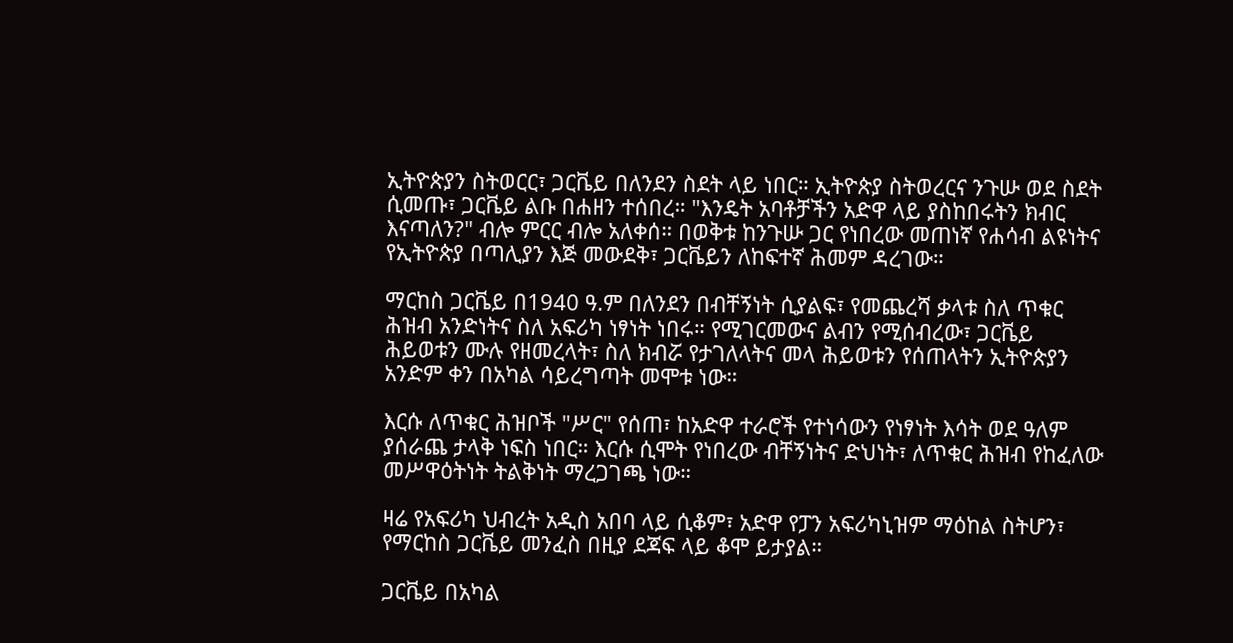ኢትዮጵያን ስትወርር፣ ጋርቬይ በለንደን ስደት ላይ ነበር። ኢትዮጵያ ስትወረርና ንጉሡ ወደ ስደት ሲመጡ፣ ጋርቬይ ልቡ በሐዘን ተሰበረ። "እንዴት አባቶቻችን አድዋ ላይ ያስከበሩትን ክብር እናጣለን?" ብሎ ምርር ብሎ አለቀሰ። በወቅቱ ከንጉሡ ጋር የነበረው መጠነኛ የሐሳብ ልዩነትና የኢትዮጵያ በጣሊያን እጅ መውደቅ፣ ጋርቬይን ለከፍተኛ ሕመም ዳረገው።

ማርከስ ጋርቬይ በ1940 ዓ.ም በለንደን በብቸኝነት ሲያልፍ፣ የመጨረሻ ቃላቱ ስለ ጥቁር ሕዝብ አንድነትና ስለ አፍሪካ ነፃነት ነበሩ። የሚገርመውና ልብን የሚሰብረው፣ ጋርቬይ ሕይወቱን ሙሉ የዘመረላት፣ ስለ ክብሯ የታገለላትና መላ ሕይወቱን የሰጠላትን ኢትዮጵያን አንድም ቀን በአካል ሳይረግጣት መሞቱ ነው።

እርሱ ለጥቁር ሕዝቦች "ሥር" የሰጠ፣ ከአድዋ ተራሮች የተነሳውን የነፃነት እሳት ወደ ዓለም ያሰራጨ ታላቅ ነፍስ ነበር። እርሱ ሲሞት የነበረው ብቸኝነትና ድህነት፣ ለጥቁር ሕዝብ የከፈለው መሥዋዕትነት ትልቅነት ማረጋገጫ ነው።

ዛሬ የአፍሪካ ህብረት አዲስ አበባ ላይ ሲቆም፣ አድዋ የፓን አፍሪካኒዝም ማዕከል ስትሆን፣ የማርከስ ጋርቬይ መንፈስ በዚያ ደጃፍ ላይ ቆሞ ይታያል።

ጋርቬይ በአካል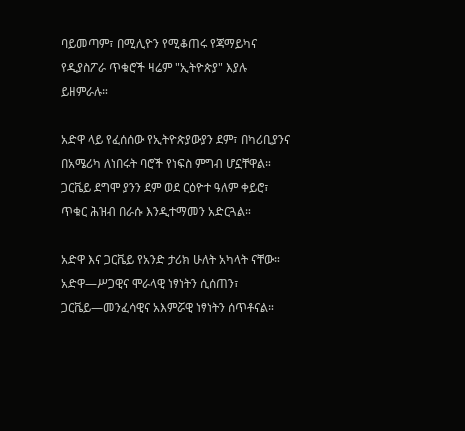ባይመጣም፣ በሚሊዮን የሚቆጠሩ የጃማይካና የዲያስፖራ ጥቁሮች ዛሬም "ኢትዮጵያ" እያሉ ይዘምራሉ።

አድዋ ላይ የፈሰሰው የኢትዮጵያውያን ደም፣ በካሪቢያንና በአሜሪካ ለነበሩት ባሮች የነፍስ ምግብ ሆኗቸዋል። ጋርቬይ ደግሞ ያንን ደም ወደ ርዕዮተ ዓለም ቀይሮ፣ ጥቁር ሕዝብ በራሱ እንዲተማመን አድርጓል።

አድዋ እና ጋርቬይ የአንድ ታሪክ ሁለት አካላት ናቸው። አድዋ—ሥጋዊና ሞራላዊ ነፃነትን ሲሰጠን፣ ጋርቬይ—መንፈሳዊና አእምሯዊ ነፃነትን ሰጥቶናል።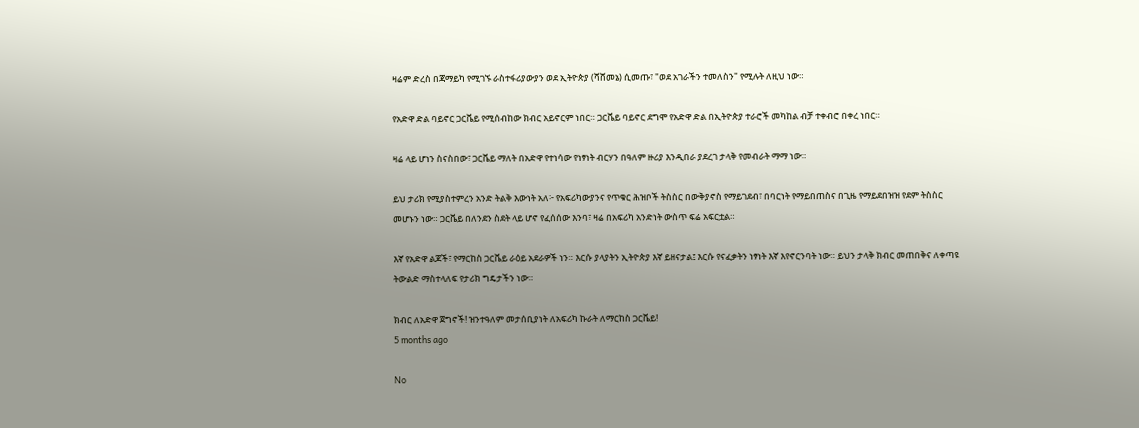ዛሬም ድረስ በጃማይካ የሚገኙ ራስተፋሪያውያን ወደ ኢትዮጵያ (ሻሸመኔ) ሲመጡ፣ "ወደ አገራችን ተመለስን" የሚሉት ለዚህ ነው።

የአድዋ ድል ባይኖር ጋርቬይ የሚሰብከው ክብር አይኖርም ነበር። ጋርቬይ ባይኖር ደግሞ የአድዋ ድል በኢትዮጵያ ተራሮች መካከል ብቻ ተቀብሮ በቀረ ነበር።

ዛሬ ላይ ሆነን ስናስበው፣ ጋርቬይ ማለት በአድዋ የተነሳው የነፃነት ብርሃን በዓለም ዙሪያ እንዲበራ ያደረገ ታላቅ የመብራት ማማ ነው።

ይህ ታሪክ የሚያስተምረን አንድ ትልቅ እውነት አለ፦ የአፍሪካውያንና የጥቁር ሕዝቦች ትስስር በውቅያኖስ የማይገደብ፣ በባርነት የማይበጠስና በጊዜ የማይደበዝዝ የደም ትስስር መሆኑን ነው። ጋርቬይ በለንደን ስደት ላይ ሆኖ የፈሰሰው እንባ፣ ዛሬ በአፍሪካ አንድነት ውስጥ ፍሬ አፍርቷል።

እኛ የአድዋ ልጆች፣ የማርከስ ጋርቬይ ራዕይ አደራዎች ነን። እርሱ ያላያትን ኢትዮጵያ እኛ ይዘናታል፤ እርሱ የናፈቃትን ነፃነት እኛ እየኖርንባት ነው። ይህን ታላቅ ክብር መጠበቅና ለቀጣዩ ትውልድ ማስተላለፍ የታሪክ ግዴታችን ነው።

ክብር ለአድዋ ጀግኖች! ዝንተዓለም መታሰቢያነት ለአፍሪካ ኩራት ለማርከስ ጋርቬይ!
5 months ago

No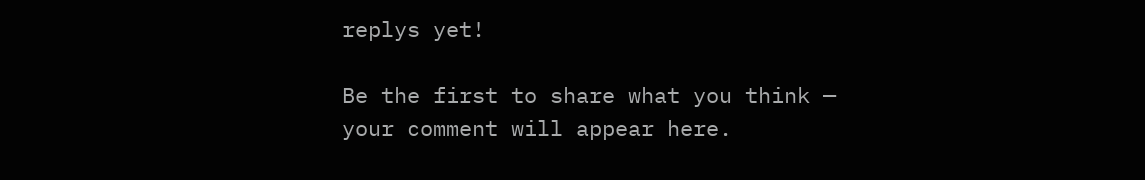replys yet!

Be the first to share what you think — your comment will appear here.